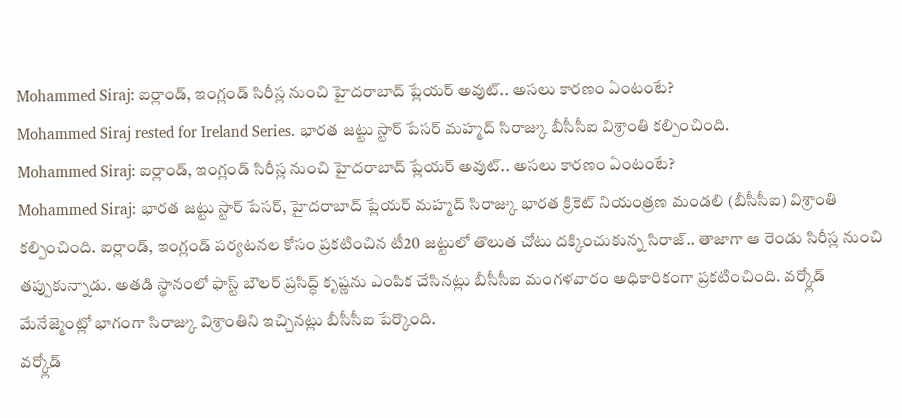Mohammed Siraj: ఐర్లాండ్, ఇంగ్లండ్ సిరీస్ల నుంచి హైదరాబాద్ ప్లేయర్ అవుట్.. అసలు కారణం ఏంటంటే?
Mohammed Siraj rested for Ireland Series. భారత జట్టు స్టార్ పేసర్ మహ్మద్ సిరాజ్కు బీసీసీఐ విశ్రాంతి కల్పించింది.
Mohammed Siraj: ఐర్లాండ్, ఇంగ్లండ్ సిరీస్ల నుంచి హైదరాబాద్ ప్లేయర్ అవుట్.. అసలు కారణం ఏంటంటే?
Mohammed Siraj: భారత జట్టు స్టార్ పేసర్, హైదరాబాద్ ప్లేయర్ మహ్మద్ సిరాజ్కు భారత క్రికెట్ నియంత్రణ మండలి (బీసీసీఐ) విశ్రాంతి కల్పించింది. ఐర్లాండ్, ఇంగ్లండ్ పర్యటనల కోసం ప్రకటించిన టీ20 జట్టులో తొలుత చోటు దక్కించుకున్న సిరాజ్.. తాజాగా ఆ రెండు సిరీస్ల నుంచి తప్పుకున్నాడు. అతడి స్థానంలో ఫాస్ట్ బౌలర్ ప్రసిద్ధ్ కృష్ణను ఎంపిక చేసినట్లు బీసీసీఐ మంగళవారం అధికారికంగా ప్రకటించింది. వర్క్లోడ్ మేనేజ్మెంట్లో భాగంగా సిరాజ్కు విశ్రాంతిని ఇచ్చినట్లు బీసీసీఐ పేర్కొంది.
వర్క్లోడ్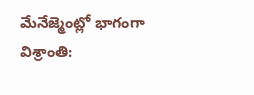మేనేజ్మెంట్లో భాగంగా విశ్రాంతి: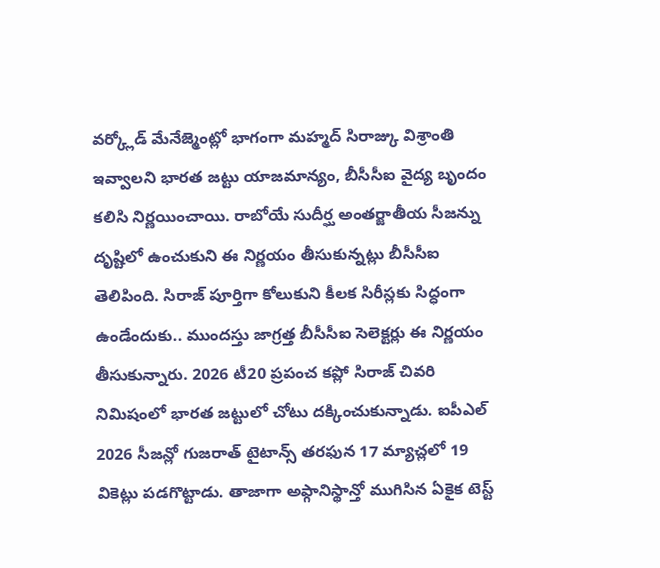వర్క్లోడ్ మేనేజ్మెంట్లో భాగంగా మహ్మద్ సిరాజ్కు విశ్రాంతి ఇవ్వాలని భారత జట్టు యాజమాన్యం, బీసీసీఐ వైద్య బృందం కలిసి నిర్ణయించాయి. రాబోయే సుదీర్ఘ అంతర్జాతీయ సీజన్ను దృష్టిలో ఉంచుకుని ఈ నిర్ణయం తీసుకున్నట్లు బీసీసీఐ తెలిపింది. సిరాజ్ పూర్తిగా కోలుకుని కీలక సిరీస్లకు సిద్ధంగా ఉండేందుకు.. ముందస్తు జాగ్రత్త బీసీసీఐ సెలెక్టర్లు ఈ నిర్ణయం తీసుకున్నారు. 2026 టీ20 ప్రపంచ కప్లో సిరాజ్ చివరి నిమిషంలో భారత జట్టులో చోటు దక్కించుకున్నాడు. ఐపీఎల్ 2026 సీజన్లో గుజరాత్ టైటాన్స్ తరఫున 17 మ్యాచ్లలో 19 వికెట్లు పడగొట్టాడు. తాజాగా అఫ్గానిస్థాన్తో ముగిసిన ఏకైక టెస్ట్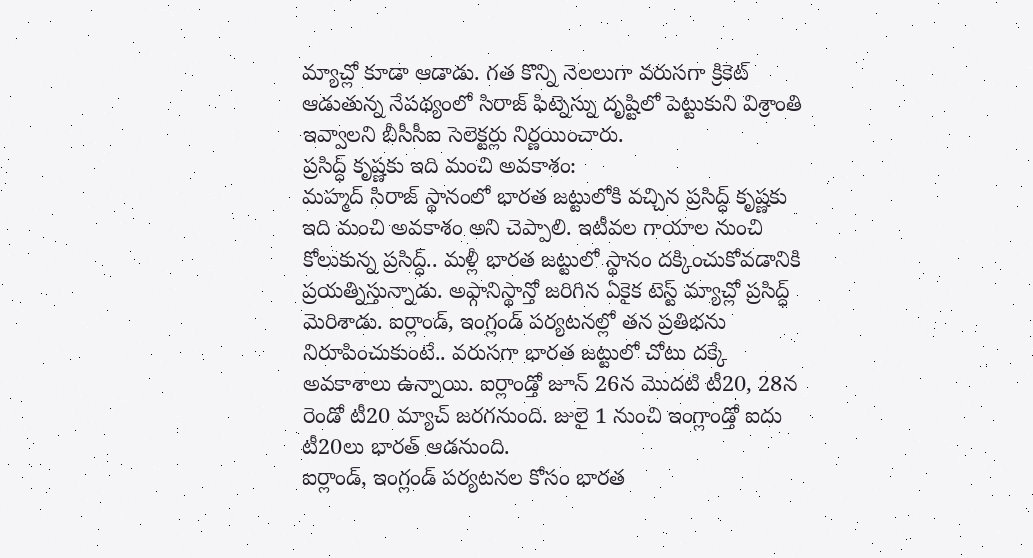మ్యాచ్లో కూడా ఆడాడు. గత కొన్ని నెలలుగా వరుసగా క్రికెట్ ఆడుతున్న నేపథ్యంలో సిరాజ్ ఫిట్నెస్ను దృష్టిలో పెట్టుకుని విశ్రాంతి ఇవ్వాలని బీసీసీఐ సెలెక్టర్లు నిర్ణయించారు.
ప్రసిద్ధ్ కృష్ణకు ఇది మంచి అవకాశం:
మహ్మద్ సిరాజ్ స్థానంలో భారత జట్టులోకి వచ్చిన ప్రసిద్ధ్ కృష్ణకు ఇది మంచి అవకాశం అని చెప్పాలి. ఇటీవల గాయాల నుంచి కోలుకున్న ప్రసిద్ధ్.. మళ్లీ భారత జట్టులో స్థానం దక్కించుకోవడానికి ప్రయత్నిస్తున్నాడు. అఫ్గానిస్థాన్తో జరిగిన ఏకైక టెస్ట్ మ్యాచ్లో ప్రసిద్ధ్ మెరిశాడు. ఐర్లాండ్, ఇంగ్లండ్ పర్యటనల్లో తన ప్రతిభను నిరూపించుకుంటే.. వరుసగా భారత జట్టులో చోటు దక్కే అవకాశాలు ఉన్నాయి. ఐర్లాండ్తో జూన్ 26న మొదటి టీ20, 28న రెండో టీ20 మ్యాచ్ జరగనుంది. జులై 1 నుంచి ఇంగ్లాండ్తో ఐదు టీ20లు భారత్ ఆడనుంది.
ఐర్లాండ్, ఇంగ్లండ్ పర్యటనల కోసం భారత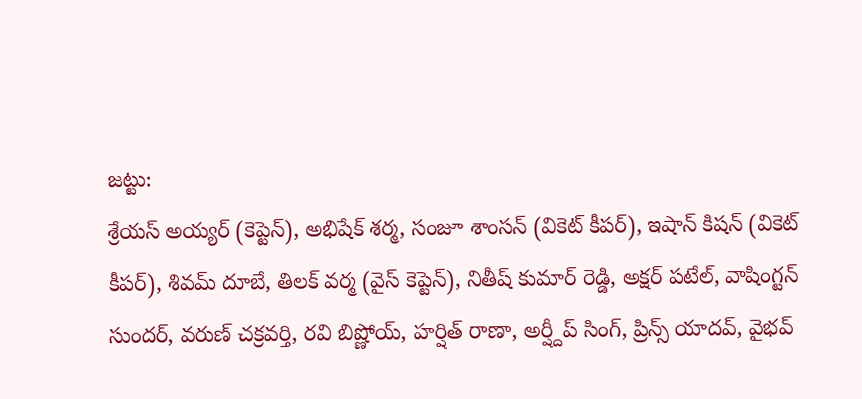జట్టు:
శ్రేయస్ అయ్యర్ (కెప్టెన్), అభిషేక్ శర్మ, సంజూ శాంసన్ (వికెట్ కీపర్), ఇషాన్ కిషన్ (వికెట్ కీపర్), శివమ్ దూబే, తిలక్ వర్మ (వైస్ కెప్టెన్), నితీష్ కుమార్ రెడ్డి, అక్షర్ పటేల్, వాషింగ్టన్ సుందర్, వరుణ్ చక్రవర్తి, రవి బిష్ణోయ్, హర్షిత్ రాణా, అర్ష్దీప్ సింగ్, ప్రిన్స్ యాదవ్, వైభవ్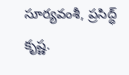సూర్యవంశీ, ప్రసిద్ధ్ కృష్ణ.